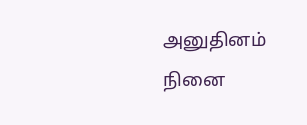அனுதினம் நினை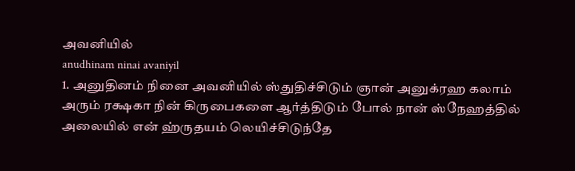அவனியில்
anudhinam ninai avaniyil
1. அனுதினம் நினை அவனியில் ஸ்துதிச்சிடும் ஞான் அனுக்ரஹ கலாம் அரும் ரக்ஷகா நின் கிருபைகளை ஆர்த்திடும் போல் நான் ஸ்நேஹத்தில் அலையில் என் ஹ்ருதயம் லெயிச்சிடுந்தே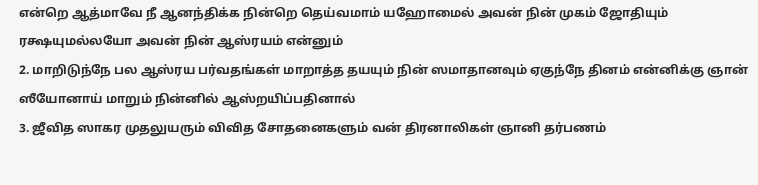என்றெ ஆத்மாவே நீ ஆனந்திக்க நின்றெ தெய்வமாம் யஹோமைல் அவன் நின் முகம் ஜோதியும் ரக்ஷயுமல்லயோ அவன் நின் ஆஸ்ரயம் என்னும்
2. மாறிடுந்நே பல ஆஸ்ரய பர்வதங்கள் மாறாத்த தயயும் நின் ஸமாதானவும் ஏகுந்நே தினம் என்னிக்கு ஞான் ஸீயோனாய் மாறும் நின்னில் ஆஸ்றயிப்பதினால்
3. ஜீவித ஸாகர முதலுயரும் விவித சோதனைகளும் வன் திரனாலிகள் ஞானி தர்பணம்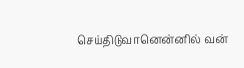செய்திடுவானென்னில் வன்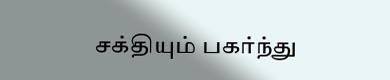சக்தியும் பகர்ந்து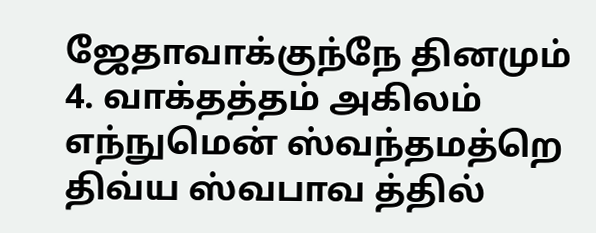ஜேதாவாக்குந்நே தினமும்
4. வாக்தத்தம் அகிலம் எந்நுமென் ஸ்வந்தமத்றெ திவ்ய ஸ்வபாவ த்தில்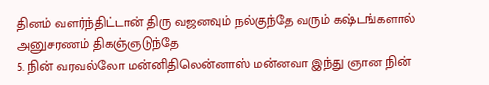தினம் வளர்ந்திட்டான் திரு வஜனவும் நல்குந்தே வரும் கஷ்டங்களால் அனுசரணம் திகஞ்ஞடுந்தே
5. நின் வரவல்லோ மன்னிதிலென்னாஸ் மன்னவா இந்து ஞான நின்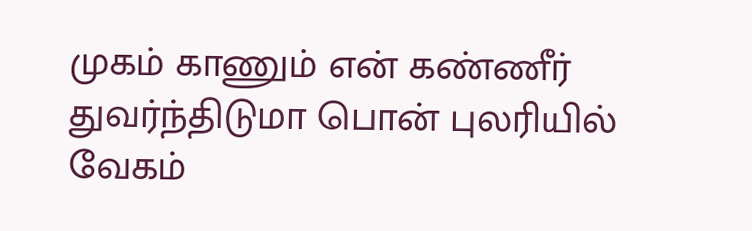முகம் காணும் என் கண்ணீர் துவர்ந்திடுமா பொன் புலரியில் வேகம்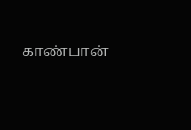காண்பான்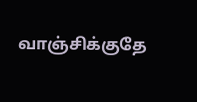வாஞ்சிக்குதே